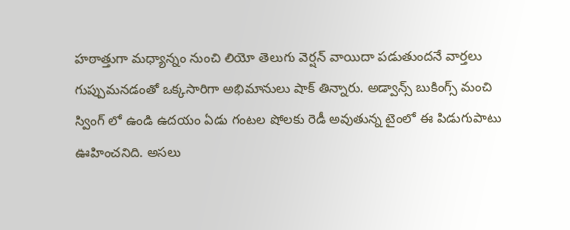హఠాత్తుగా మధ్యాన్నం నుంచి లియో తెలుగు వెర్షన్ వాయిదా పడుతుందనే వార్తలు గుప్పుమనడంతో ఒక్కసారిగా అభిమానులు షాక్ తిన్నారు. అడ్వాన్స్ బుకింగ్స్ మంచి స్వింగ్ లో ఉండి ఉదయం ఏడు గంటల షోలకు రెడీ అవుతున్న టైంలో ఈ పిడుగుపాటు ఊహించనిది. అసలు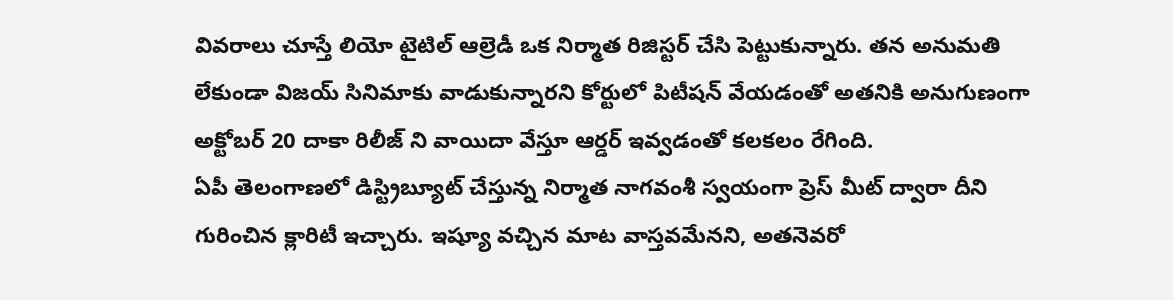వివరాలు చూస్తే లియో టైటిల్ ఆల్రెడీ ఒక నిర్మాత రిజిస్టర్ చేసి పెట్టుకున్నారు. తన అనుమతి లేకుండా విజయ్ సినిమాకు వాడుకున్నారని కోర్టులో పిటీషన్ వేయడంతో అతనికి అనుగుణంగా అక్టోబర్ 20 దాకా రిలీజ్ ని వాయిదా వేస్తూ ఆర్డర్ ఇవ్వడంతో కలకలం రేగింది.
ఏపీ తెలంగాణలో డిస్ట్రిబ్యూట్ చేస్తున్న నిర్మాత నాగవంశీ స్వయంగా ప్రెస్ మీట్ ద్వారా దీని గురించిన క్లారిటీ ఇచ్చారు. ఇష్యూ వచ్చిన మాట వాస్తవమేనని, అతనెవరో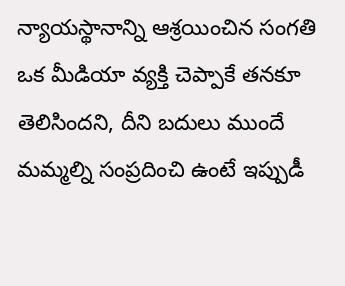న్యాయస్థానాన్ని ఆశ్రయించిన సంగతి ఒక మీడియా వ్యక్తి చెప్పాకే తనకూ తెలిసిందని, దీని బదులు ముందే మమ్మల్ని సంప్రదించి ఉంటే ఇప్పుడీ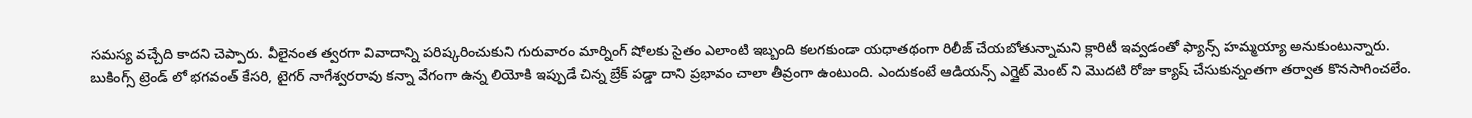సమస్య వచ్చేది కాదని చెప్పారు. వీలైనంత త్వరగా వివాదాన్ని పరిష్కరించుకుని గురువారం మార్నింగ్ షోలకు సైతం ఎలాంటి ఇబ్బంది కలగకుండా యధాతథంగా రిలీజ్ చేయబోతున్నామని క్లారిటీ ఇవ్వడంతో ఫ్యాన్స్ హమ్మయ్యా అనుకుంటున్నారు.
బుకింగ్స్ ట్రెండ్ లో భగవంత్ కేసరి, టైగర్ నాగేశ్వరరావు కన్నా వేగంగా ఉన్న లియోకి ఇప్పుడే చిన్న బ్రేక్ పడ్డా దాని ప్రభావం చాలా తీవ్రంగా ఉంటుంది. ఎందుకంటే ఆడియన్స్ ఎగ్జైట్ మెంట్ ని మొదటి రోజు క్యాష్ చేసుకున్నంతగా తర్వాత కొనసాగించలేం.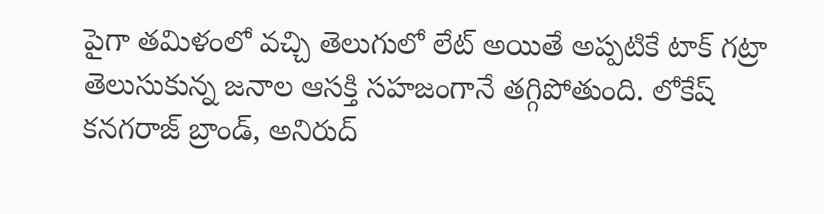పైగా తమిళంలో వచ్చి తెలుగులో లేట్ అయితే అప్పటికే టాక్ గట్రా తెలుసుకున్న జనాల ఆసక్తి సహజంగానే తగ్గిపోతుంది. లోకేష్ కనగరాజ్ బ్రాండ్, అనిరుద్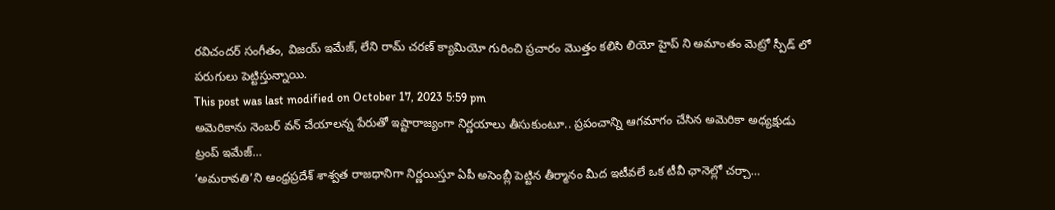రవిచందర్ సంగీతం, విజయ్ ఇమేజ్, లేని రామ్ చరణ్ క్యామియో గురించి ప్రచారం మొత్తం కలిసి లియో హైప్ ని అమాంతం మెట్రో స్పీడ్ లో పరుగులు పెట్టిస్తున్నాయి.
This post was last modified on October 17, 2023 5:59 pm
అమెరికాను నెంబర్ వన్ చేయాలన్న పేరుతో ఇష్టారాజ్యంగా నిర్ణయాలు తీసుకుంటూ.. ప్రపంచాన్ని ఆగమాగం చేసిన అమెరికా అధ్యక్షుడు ట్రంప్ ఇమేజ్…
‘అమరావతి’ని ఆంధ్రప్రదేశ్ శాశ్వత రాజధానిగా నిర్ణయిస్తూ ఏపీ అసెంబ్లీ పెట్టిన తీర్మానం మీద ఇటీవలే ఒక టీవీ ఛానెల్లో చర్చా…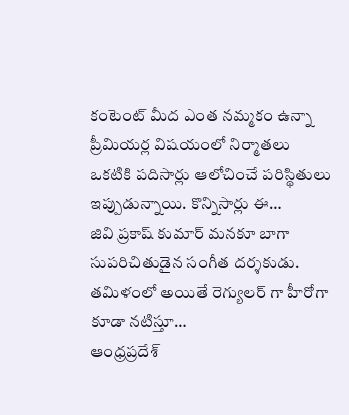కంటెంట్ మీద ఎంత నమ్మకం ఉన్నా ప్రీమియర్ల విషయంలో నిర్మాతలు ఒకటికి పదిసార్లు ఆలోచించే పరిస్థితులు ఇప్పుడున్నాయి. కొన్నిసార్లు ఈ…
జివి ప్రకాష్ కుమార్ మనకూ బాగా సుపరిచితుడైన సంగీత దర్శకుడు. తమిళంలో అయితే రెగ్యులర్ గా హీరోగా కూడా నటిస్తూ…
ఆంధ్రప్రదేశ్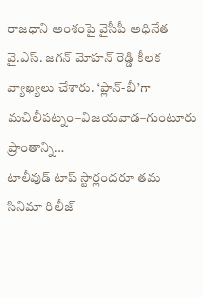రాజధాని అంశంపై వైసీపీ అధినేత వై.ఎస్. జగన్ మోహన్ రెడ్డి కీలక వ్యాఖ్యలు చేశారు. ‘ప్లాన్-బీ’గా మచిలీపట్నం–విజయవాడ–గుంటూరు ప్రాంతాన్ని…
టాలీవుడ్ టాప్ స్టార్లందరూ తమ సినిమా రిలీజ్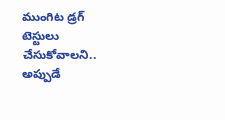ముంగిట డ్రగ్ టెస్టులు చేసుకోవాలని.. అప్పుడే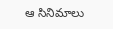ఆ సినిమాలు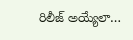రిలీజ్ అయ్యేలా…